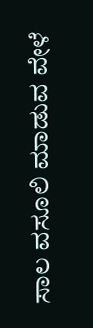ಸಾಲ ವಸೂಲಿ ಮಾಡುವ ವೇಳೆ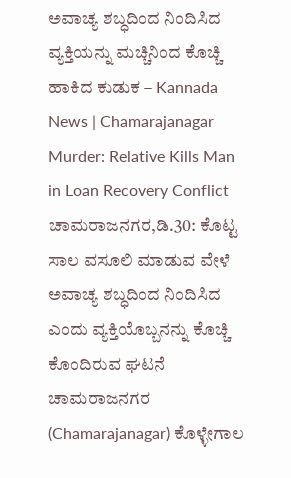ಅವಾಚ್ಯ ಶಬ್ಧದಿಂದ ನಿಂದಿಸಿದ ವ್ಯಕ್ತಿಯನ್ನು ಮಚ್ಚಿನಿಂದ ಕೊಚ್ಚಿ ಹಾಕಿದ ಕುಡುಕ – Kannada News | Chamarajanagar Murder: Relative Kills Man in Loan Recovery Conflict
ಚಾಮರಾಜನಗರ,ಡಿ.30: ಕೊಟ್ಟ ಸಾಲ ವಸೂಲಿ ಮಾಡುವ ವೇಳೆ ಅವಾಚ್ಯ ಶಬ್ಧದಿಂದ ನಿಂದಿಸಿದ ಎಂದು ವ್ಯಕ್ತಿಯೊಬ್ಬನನ್ನು ಕೊಚ್ಚಿ ಕೊಂದಿರುವ ಘಟನೆ ಚಾಮರಾಜನಗರ (Chamarajanagar) ಕೊಳ್ಳೇಗಾಲ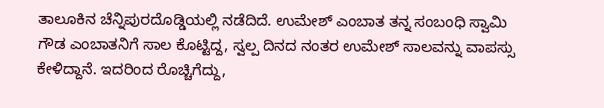ತಾಲೂಕಿನ ಚೆನ್ನಿಪುರದೊಡ್ಡಿಯಲ್ಲಿ ನಡೆದಿದೆ. ಉಮೇಶ್ ಎಂಬಾತ ತನ್ನ ಸಂಬಂಧಿ ಸ್ವಾಮಿ ಗೌಡ ಎಂಬಾತನಿಗೆ ಸಾಲ ಕೊಟ್ಟಿದ್ದ, ಸ್ವಲ್ಪ ದಿನದ ನಂತರ ಉಮೇಶ್ ಸಾಲವನ್ನು ವಾಪಸ್ಸು ಕೇಳಿದ್ದಾನೆ. ಇದರಿಂದ ರೊಚ್ಚಿಗೆದ್ದು,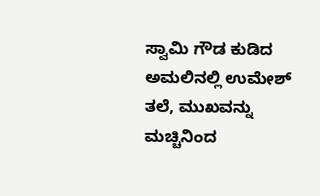ಸ್ವಾಮಿ ಗೌಡ ಕುಡಿದ ಅಮಲಿನಲ್ಲಿ ಉಮೇಶ್ ತಲೆ, ಮುಖವನ್ನು ಮಚ್ಚಿನಿಂದ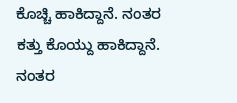ಕೊಚ್ಚಿ ಹಾಕಿದ್ದಾನೆ. ನಂತರ ಕತ್ತು ಕೊಯ್ದು ಹಾಕಿದ್ದಾನೆ. ನಂತರ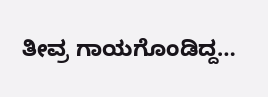ತೀವ್ರ ಗಾಯಗೊಂಡಿದ್ದ…